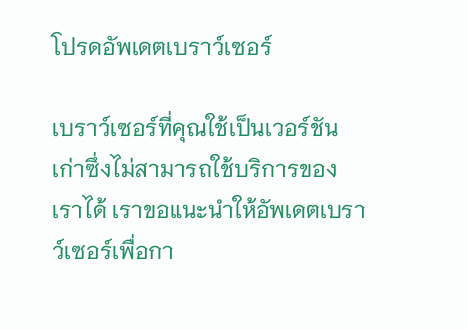โปรดอัพเดตเบราว์เซอร์

เบราว์เซอร์ที่คุณใช้เป็นเวอร์ชันเก่าซึ่งไม่สามารถใช้บริการของเราได้ เราขอแนะนำให้อัพเดตเบราว์เซอร์เพื่อกา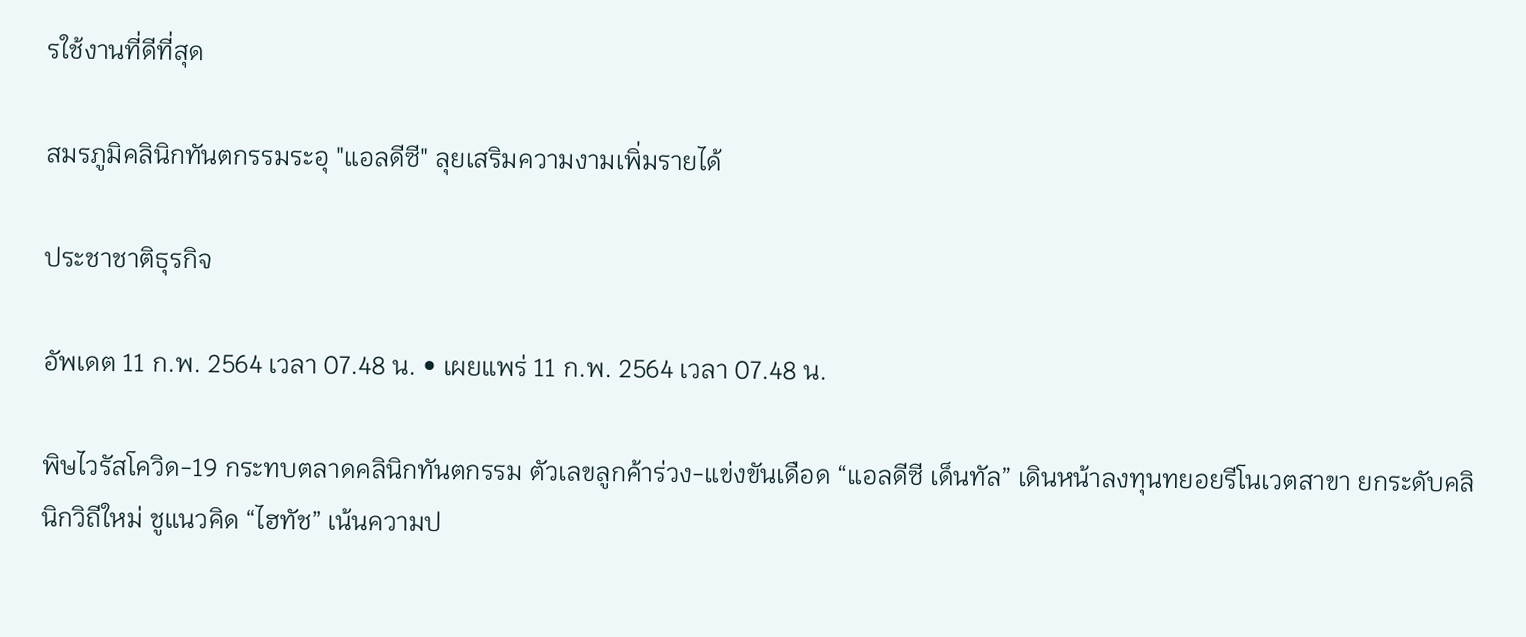รใช้งานที่ดีที่สุด

สมรภูมิคลินิกทันตกรรมระอุ "แอลดีซี" ลุยเสริมความงามเพิ่มรายได้

ประชาชาติธุรกิจ

อัพเดต 11 ก.พ. 2564 เวลา 07.48 น. • เผยแพร่ 11 ก.พ. 2564 เวลา 07.48 น.

พิษไวรัสโควิด-19 กระทบตลาดคลินิกทันตกรรม ตัวเลขลูกค้าร่วง-แข่งขันเดือด “แอลดีซี เด็นทัล” เดินหน้าลงทุนทยอยรีโนเวตสาขา ยกระดับคลินิกวิถีใหม่ ชูแนวคิด “ไฮทัช” เน้นความป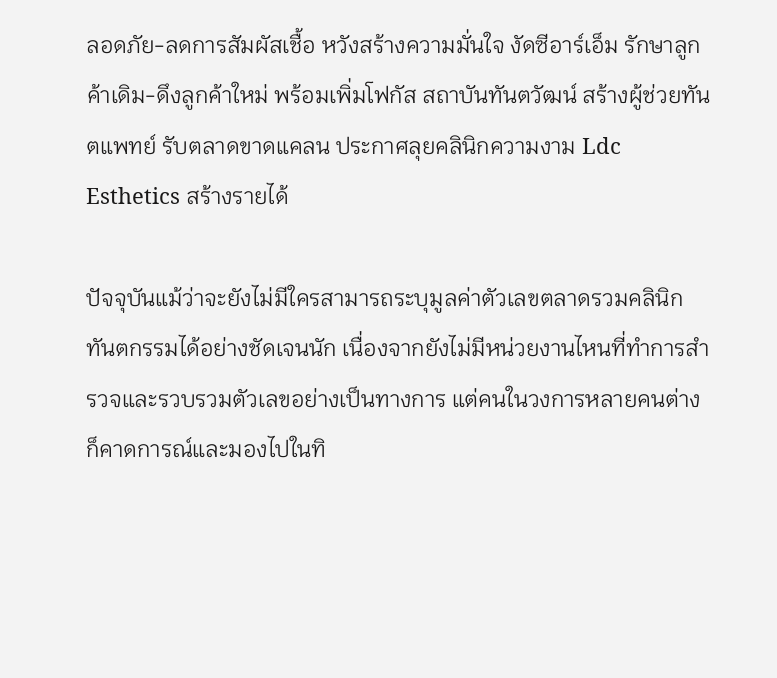ลอดภัย-ลดการสัมผัสเชื้อ หวังสร้างความมั่นใจ งัดซีอาร์เอ็ม รักษาลูกค้าเดิม-ดึงลูกค้าใหม่ พร้อมเพิ่มโฟกัส สถาบันทันตวัฒน์ สร้างผู้ช่วยทันตแพทย์ รับตลาดขาดแคลน ประกาศลุยคลินิกความงาม Ldc Esthetics สร้างรายได้

ปัจจุบันแม้ว่าจะยังไม่มีใครสามารถระบุมูลค่าตัวเลขตลาดรวมคลินิกทันตกรรมได้อย่างชัดเจนนัก เนื่องจากยังไม่มีหน่วยงานไหนที่ทำการสำรวจและรวบรวมตัวเลขอย่างเป็นทางการ แต่คนในวงการหลายคนต่างก็คาดการณ์และมองไปในทิ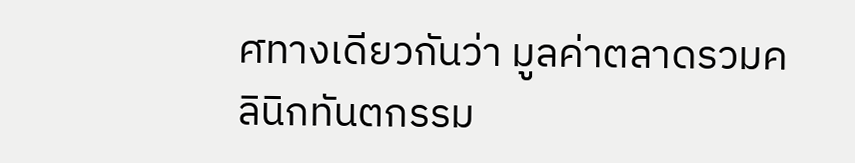ศทางเดียวกันว่า มูลค่าตลาดรวมคลินิกทันตกรรม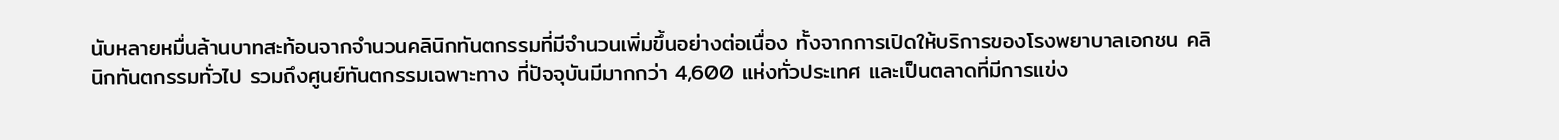นับหลายหมื่นล้านบาทสะท้อนจากจำนวนคลินิกทันตกรรมที่มีจำนวนเพิ่มขึ้นอย่างต่อเนื่อง ทั้งจากการเปิดให้บริการของโรงพยาบาลเอกชน คลินิกทันตกรรมทั่วไป รวมถึงศูนย์ทันตกรรมเฉพาะทาง ที่ปัจจุบันมีมากกว่า 4,600 แห่งทั่วประเทศ และเป็นตลาดที่มีการแข่ง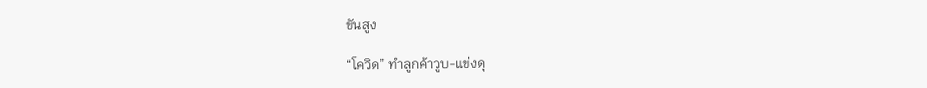ขันสูง

“โควิด” ทำลูกค้าวูบ-แข่งดุ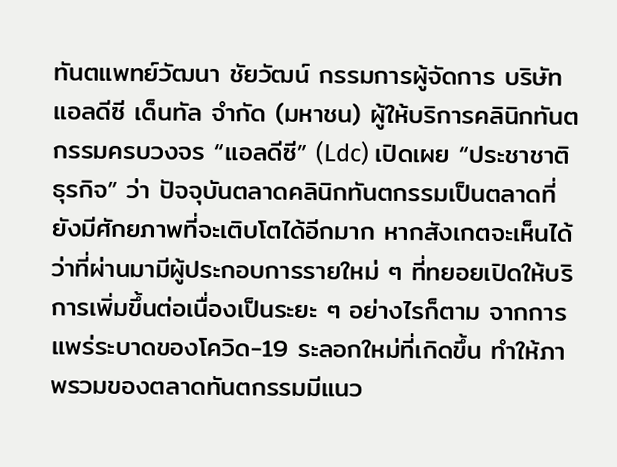ทันตแพทย์วัฒนา ชัยวัฒน์ กรรมการผู้จัดการ บริษัท แอลดีซี เด็นทัล จำกัด (มหาชน) ผู้ให้บริการคลินิกทันตกรรมครบวงจร “แอลดีซี” (Ldc) เปิดเผย “ประชาชาติธุรกิจ” ว่า ปัจจุบันตลาดคลินิกทันตกรรมเป็นตลาดที่ยังมีศักยภาพที่จะเติบโตได้อีกมาก หากสังเกตจะเห็นได้ว่าที่ผ่านมามีผู้ประกอบการรายใหม่ ๆ ที่ทยอยเปิดให้บริการเพิ่มขึ้นต่อเนื่องเป็นระยะ ๆ อย่างไรก็ตาม จากการแพร่ระบาดของโควิด-19 ระลอกใหม่ที่เกิดขึ้น ทำให้ภาพรวมของตลาดทันตกรรมมีแนว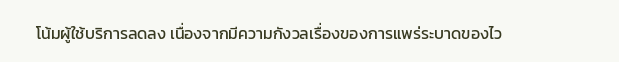โน้มผู้ใช้บริการลดลง เนื่องจากมีความกังวลเรื่องของการแพร่ระบาดของไว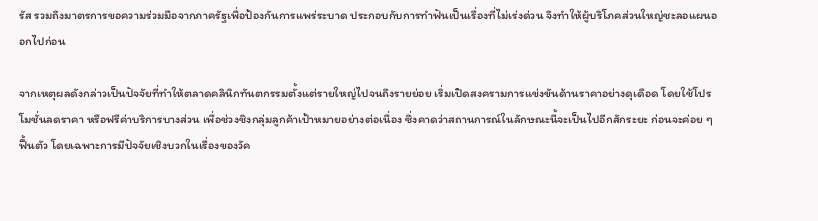รัส รวมถึงมาตรการขอความร่วมมือจากภาครัฐเพื่อป้องกันการแพร่ระบาด ประกอบกับการทำฟันเป็นเรื่องที่ไม่เร่งด่วน จึงทำให้ผู้บริโภคส่วนใหญ่ชะลอแผนออกไปก่อน

จากเหตุผลดังกล่าวเป็นปัจจัยที่ทำให้ตลาดคลินิกทันตกรรมตั้งแต่รายใหญ่ไปจนถึงรายย่อย เริ่มเปิดสงครามการแข่งขันด้านราคาอย่างดุเดือด โดยใช้โปรโมชั่นลดราคา หรือฟรีค่าบริการบางส่วน เพื่อช่วงชิงกลุ่มลูกค้าเป้าหมายอย่างต่อเนื่อง ซึ่งคาดว่าสถานการณ์ในลักษณะนี้จะเป็นไปอีกสักระยะ ก่อนจะค่อย ๆ ฟื้นตัว โดยเฉพาะการมีปัจจัยเชิงบวกในเรื่องของวัค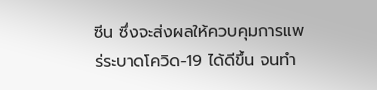ซีน ซึ่งจะส่งผลให้ควบคุมการแพร่ระบาดโควิด-19 ได้ดีขึ้น จนทำ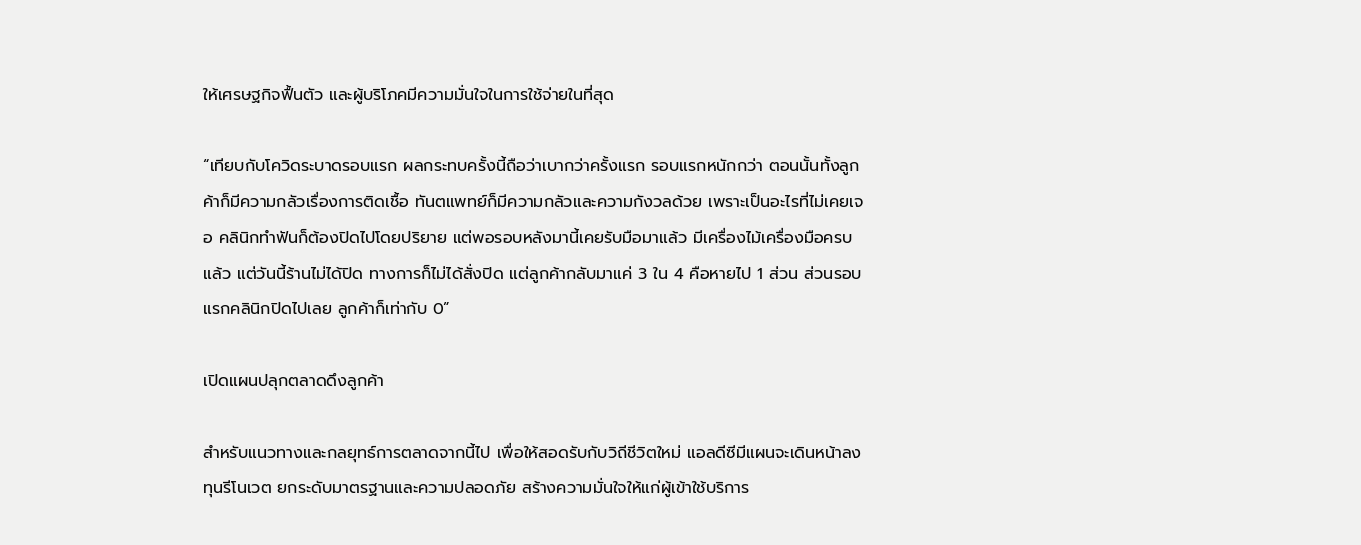ให้เศรษฐกิจฟื้นตัว และผู้บริโภคมีความมั่นใจในการใช้จ่ายในที่สุด

“เทียบกับโควิดระบาดรอบแรก ผลกระทบครั้งนี้ถือว่าเบากว่าครั้งแรก รอบแรกหนักกว่า ตอนนั้นทั้งลูกค้าก็มีความกลัวเรื่องการติดเชื้อ ทันตแพทย์ก็มีความกลัวและความกังวลด้วย เพราะเป็นอะไรที่ไม่เคยเจอ คลินิกทำฟันก็ต้องปิดไปโดยปริยาย แต่พอรอบหลังมานี้เคยรับมือมาแล้ว มีเครื่องไม้เครื่องมือครบแล้ว แต่วันนี้ร้านไม่ได้ปิด ทางการก็ไม่ได้สั่งปิด แต่ลูกค้ากลับมาแค่ 3 ใน 4 คือหายไป 1 ส่วน ส่วนรอบแรกคลินิกปิดไปเลย ลูกค้าก็เท่ากับ 0”

เปิดแผนปลุกตลาดดึงลูกค้า

สำหรับแนวทางและกลยุทธ์การตลาดจากนี้ไป เพื่อให้สอดรับกับวิถีชีวิตใหม่ แอลดีซีมีแผนจะเดินหน้าลงทุนรีโนเวต ยกระดับมาตรฐานและความปลอดภัย สร้างความมั่นใจให้แก่ผู้เข้าใช้บริการ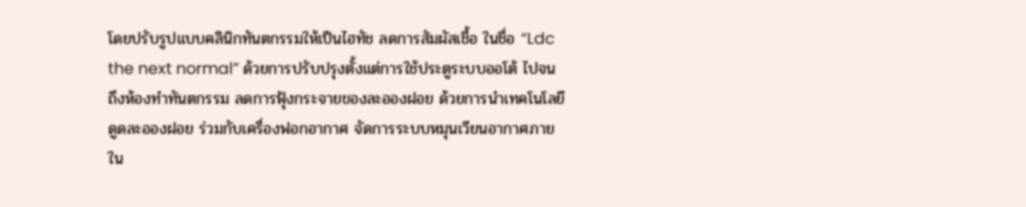โดยปรับรูปแบบคลินิกทันตกรรมให้เป็นไฮทัช ลดการสัมผัสเชื้อ ในชื่อ “Ldc the next normal” ด้วยการปรับปรุงตั้งแต่การใช้ประตูระบบออโต้ ไปจนถึงห้องทำทันตกรรม ลดการฟุ้งกระจายของละอองฝอย ด้วยการนำเทคโนโลยีดูดละอองฝอย ร่วมกับเครื่องฟอกอากาศ จัดการระบบหมุนเวียนอากาศภายใน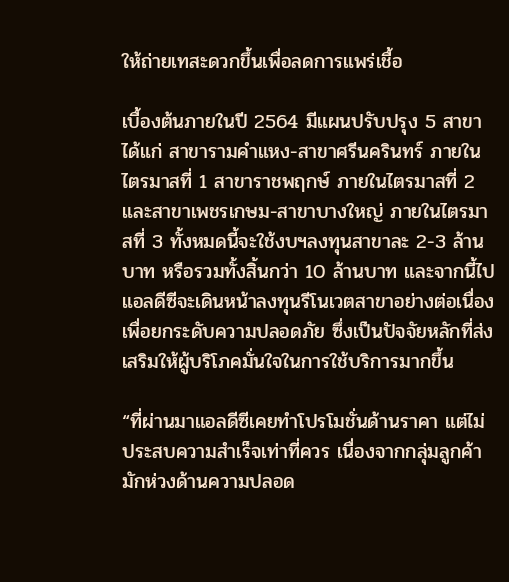ให้ถ่ายเทสะดวกขึ้นเพื่อลดการแพร่เชื้อ

เบื้องต้นภายในปี 2564 มีแผนปรับปรุง 5 สาขา ได้แก่ สาขารามคำแหง-สาขาศรีนครินทร์ ภายในไตรมาสที่ 1 สาขาราชพฤกษ์ ภายในไตรมาสที่ 2 และสาขาเพชรเกษม-สาขาบางใหญ่ ภายในไตรมาสที่ 3 ทั้งหมดนี้จะใช้งบฯลงทุนสาขาละ 2-3 ล้านบาท หรือรวมทั้งสิ้นกว่า 10 ล้านบาท และจากนี้ไปแอลดีซีจะเดินหน้าลงทุนรีโนเวตสาขาอย่างต่อเนื่อง เพื่อยกระดับความปลอดภัย ซึ่งเป็นปัจจัยหลักที่ส่งเสริมให้ผู้บริโภคมั่นใจในการใช้บริการมากขึ้น

“ที่ผ่านมาแอลดีซีเคยทำโปรโมชั่นด้านราคา แต่ไม่ประสบความสำเร็จเท่าที่ควร เนื่องจากกลุ่มลูกค้ามักห่วงด้านความปลอด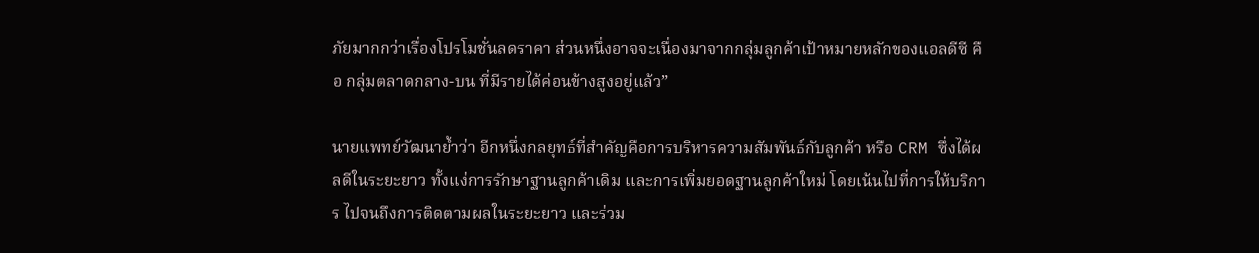ภัยมากกว่าเรื่องโปรโมชั่นลดราคา ส่วนหนึ่งอาจจะเนื่องมาจากกลุ่มลูกค้าเป้าหมายหลักของแอลดีซี คือ กลุ่มตลาดกลาง-บน ที่มีรายได้ค่อนข้างสูงอยู่แล้ว”

นายแพทย์วัฒนาย้ำว่า อีกหนึ่งกลยุทธ์ที่สำคัญคือการบริหารความสัมพันธ์กับลูกค้า หรือ CRM ซึ่งได้ผลดีในระยะยาว ทั้งแง่การรักษาฐานลูกค้าเดิม และการเพิ่มยอดฐานลูกค้าใหม่ โดยเน้นไปที่การให้บริการ ไปจนถึงการติดตามผลในระยะยาว และร่วม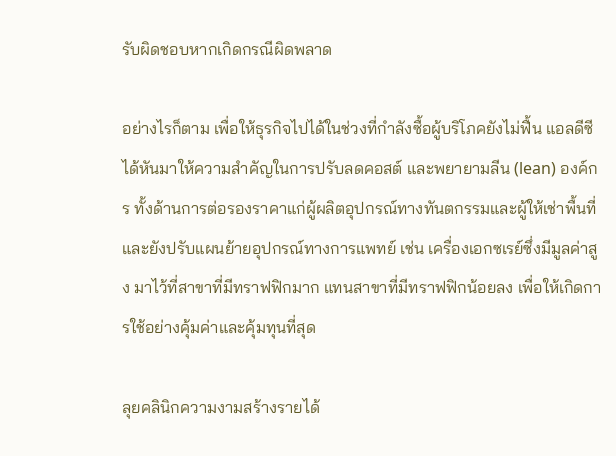รับผิดชอบหากเกิดกรณีผิดพลาด

อย่างไรก็ตาม เพื่อให้ธุรกิจไปได้ในช่วงที่กำลังซื้อผู้บริโภคยังไม่ฟื้น แอลดีซีได้หันมาให้ความสำคัญในการปรับลดคอสต์ และพยายามลีน (lean) องค์กร ทั้งด้านการต่อรองราคาแก่ผู้ผลิตอุปกรณ์ทางทันตกรรมและผู้ให้เช่าพื้นที่ และยังปรับแผนย้ายอุปกรณ์ทางการแพทย์ เช่น เครื่องเอกซเรย์ซึ่งมีมูลค่าสูง มาไว้ที่สาขาที่มีทราฟฟิกมาก แทนสาขาที่มีทราฟฟิกน้อยลง เพื่อให้เกิดการใช้อย่างคุ้มค่าและคุ้มทุนที่สุด

ลุยคลินิกความงามสร้างรายได้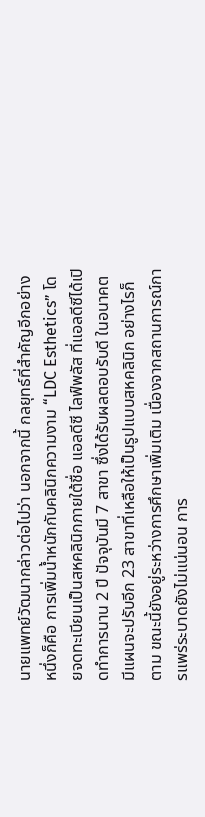นายแพทย์วัฒนากล่าวต่อไปว่า นอกจากนี้ กลยุทธ์ที่สำคัญอีกอย่างหนึ่งก็คือ การเพิ่มน้ำหนักกับคลินิกความงาม “LDC Esthetics” โดยจดทะเบียนเป็นสหคลินิกภายใต้ชื่อ แอลดีซี ไลฟ์พลัส ที่แอลดีซีได้เปิดทำการนาน 2 ปี ปัจจุบันมี 7 สาขา ซึ่งได้รับผลตอบรับดี ในอนาคตมีแผนจะปรับอีก 23 สาขาที่เหลือให้เป็นรูปแบบสหคลินิก อย่างไรก็ตาม ขณะนี้ยังอยู่ระหว่างการศึกษาเพิ่มเติม เนื่องจากสถานการณ์การแพร่ระบาดยังไม่แน่นอน การ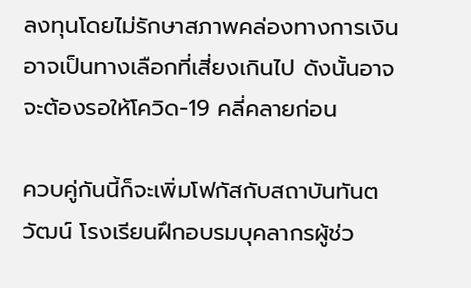ลงทุนโดยไม่รักษาสภาพคล่องทางการเงินอาจเป็นทางเลือกที่เสี่ยงเกินไป ดังนั้นอาจจะต้องรอให้โควิด-19 คลี่คลายก่อน

ควบคู่กันนี้ก็จะเพิ่มโฟกัสกับสถาบันทันตวัฒน์ โรงเรียนฝึกอบรมบุคลากรผู้ช่ว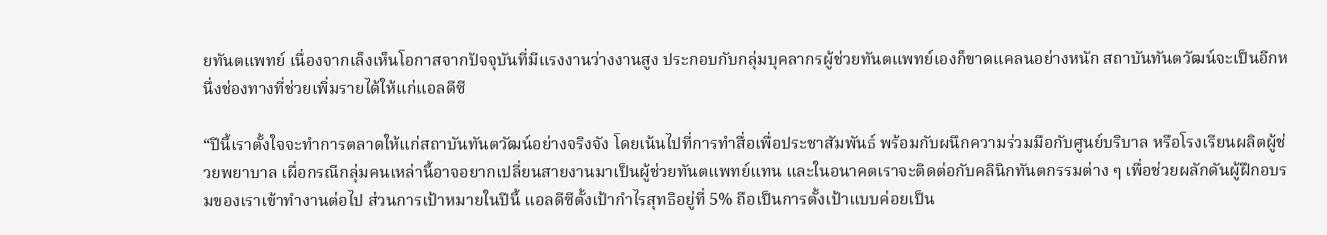ยทันตแพทย์ เนื่องจากเล็งเห็นโอกาสจากปัจจุบันที่มีแรงงานว่างงานสูง ประกอบกับกลุ่มบุคลากรผู้ช่วยทันตแพทย์เองก็ขาดแคลนอย่างหนัก สถาบันทันตวัฒน์จะเป็นอีกหนึ่งช่องทางที่ช่วยเพิ่มรายได้ให้แก่แอลดีซี

“ปีนี้เราตั้งใจจะทำการตลาดให้แก่สถาบันทันตวัฒน์อย่างจริงจัง โดยเน้นไปที่การทำสื่อเพื่อประชาสัมพันธ์ พร้อมกับผนึกความร่วมมือกับศูนย์บริบาล หรือโรงเรียนผลิตผู้ช่วยพยาบาล เผื่อกรณีกลุ่มคนเหล่านี้อาจอยากเปลี่ยนสายงานมาเป็นผู้ช่วยทันตแพทย์แทน และในอนาคตเราจะติดต่อกับคลินิกทันตกรรมต่าง ๆ เพื่อช่วยผลักดันผู้ฝึกอบรมของเราเข้าทำงานต่อไป ส่วนการเป้าหมายในปีนี้ แอลดีซีตั้งเป้ากำไรสุทธิอยู่ที่ 5% ถือเป็นการตั้งเป้าแบบค่อยเป็น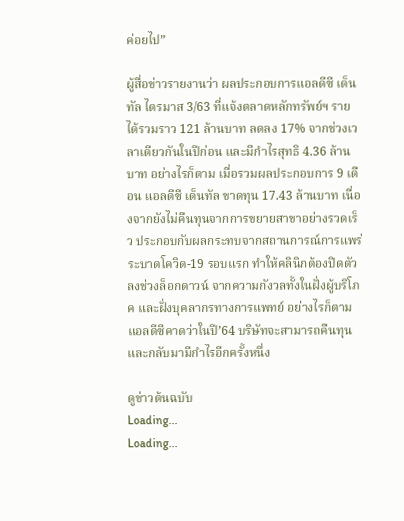ค่อยไป”

ผู้สื่อข่าวรายงานว่า ผลประกอบการแอลดีซี เด็นทัล ไตรมาส 3/63 ที่แจ้งตลาดหลักทรัพย์ฯ รายได้รวมราว 121 ล้านบาท ลดลง 17% จากช่วงเวลาเดียวกันในปีก่อน และมีกำไรสุทธิ 4.36 ล้านบาท อย่างไรก็ตาม เมื่อรวมผลประกอบการ 9 เดือน แอลดีซี เด็นทัล ขาดทุน 17.43 ล้านบาท เนื่องจากยังไม่คืนทุนจากการขยายสาขาอย่างรวดเร็ว ประกอบกับผลกระทบจากสถานการณ์การแพร่ระบาดโควิด-19 รอบแรก ทำให้คลินิกต้องปิดตัวลงช่วงล็อกดาวน์ จากความกังวลทั้งในฝั่งผู้บริโภค และฝั่งบุคลากรทางการแพทย์ อย่างไรก็ตาม แอลดีซีคาดว่าในปี’64 บริษัทจะสามารถคืนทุนและกลับมามีกำไรอีกครั้งหนึ่ง

ดูข่าวต้นฉบับ
Loading...
Loading...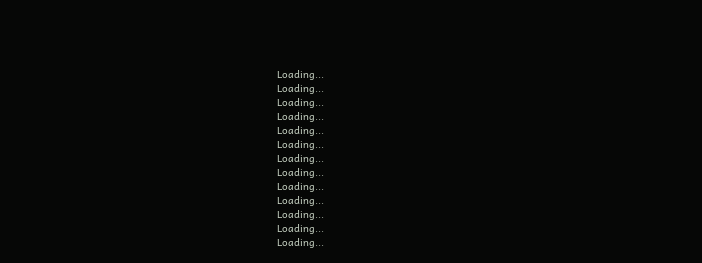Loading...
Loading...
Loading...
Loading...
Loading...
Loading...
Loading...
Loading...
Loading...
Loading...
Loading...
Loading...
Loading...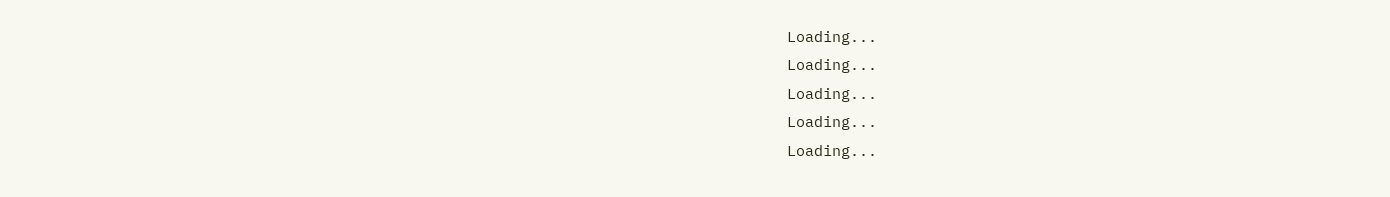Loading...
Loading...
Loading...
Loading...
Loading...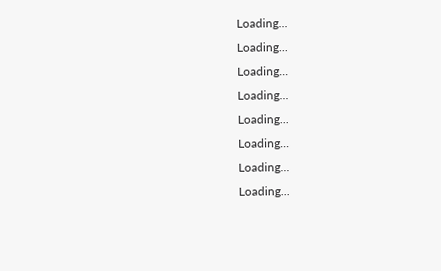Loading...
Loading...
Loading...
Loading...
Loading...
Loading...
Loading...
Loading...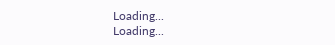Loading...
Loading...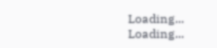Loading...
Loading...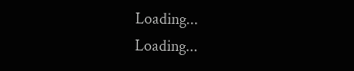Loading...
Loading...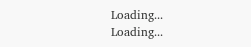Loading...
Loading...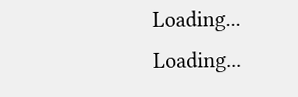Loading...
Loading...